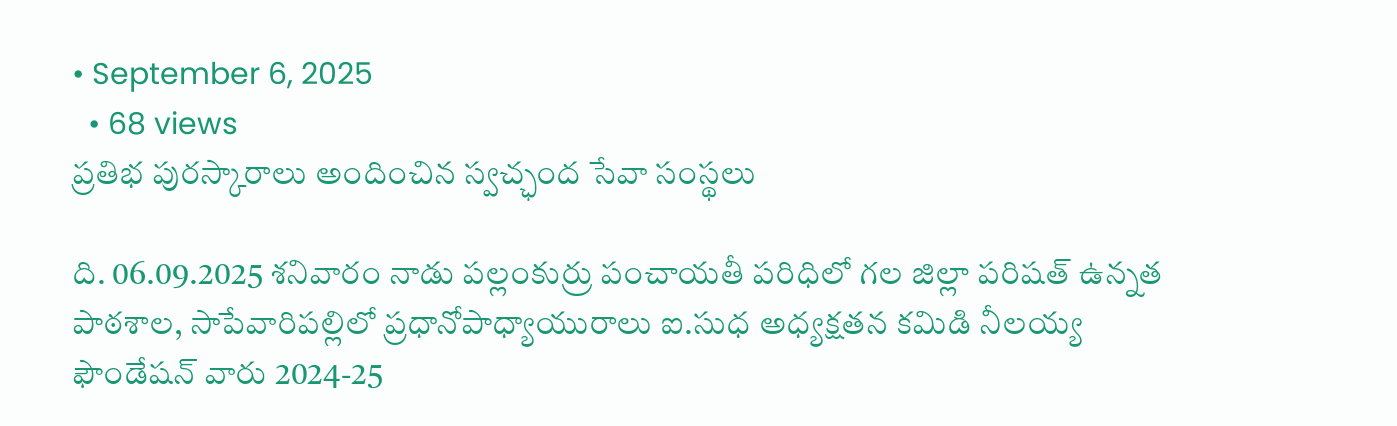• September 6, 2025
  • 68 views
ప్రతిభ పురస్కారాలు అందించిన స్వచ్ఛంద సేవా సంస్థలు

ది. 06.09.2025 శనివారం నాడు పల్లంకుర్రు పంచాయతీ పరిధిలో గల జిల్లా పరిషత్ ఉన్నత పాఠశాల, సాపేవారిపల్లిలో ప్రధానోపాధ్యాయురాలు ఐ.సుధ అధ్యక్షతన కమిడి నీలయ్య ఫౌండేషన్ వారు 2024-25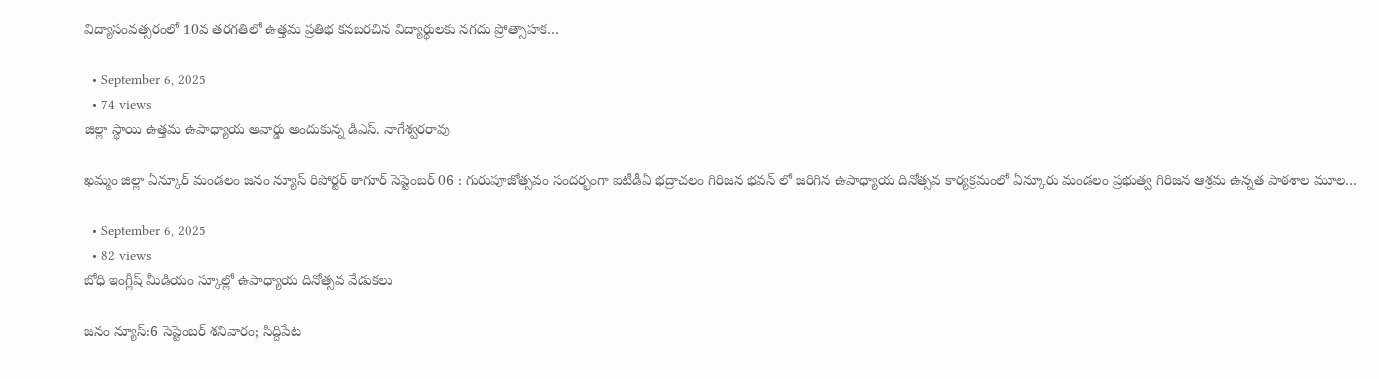విద్యాసంవత్సరంలో 10వ తరగతిలో ఉత్తమ ప్రతిభ కనబరచిన విద్యార్థులకు నగదు ప్రోత్సాహక…

  • September 6, 2025
  • 74 views
జిల్లా స్థాయి ఉత్తమ ఉపాధ్యాయ అవార్డు అందుకున్న డిఎస్. నాగేశ్వరరావు

ఖమ్మం జిల్లా ఏన్కూర్ మండలం జనం న్యూస్ రిపోర్టర్ ఠాగూర్ సెప్టెంబర్ 06 : గురుపూజోత్సవం సందర్భంగా ఐటీడీఏ భద్రాచలం గిరిజన భవన్ లో జరిగిన ఉపాధ్యాయ దినోత్సవ కార్యక్రమంలో ఏన్కూరు మండలం ప్రభుత్వ గిరిజన ఆశ్రమ ఉన్నత పాఠశాల మూల…

  • September 6, 2025
  • 82 views
బోధి ఇంగ్లీష్ మీడియం స్కూల్లో ఉపాధ్యాయ దినోత్సవ వేడుకలు

జనం న్యూస్:6 సెప్టెంబర్ శనివారం; సిద్దిపేట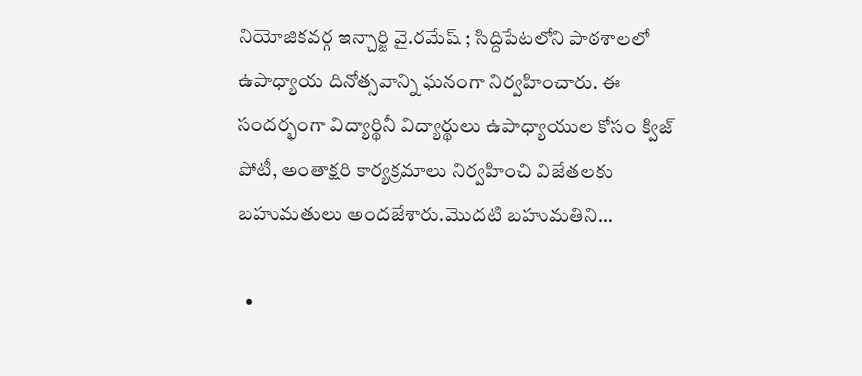నియోజికవర్గ ఇన్చార్జి వై.రమేష్ ; సిద్దిపేటలోని పాఠశాలలో ఉపాధ్యాయ దినోత్సవాన్ని ఘనంగా నిర్వహించారు. ఈ సందర్భంగా విద్యార్థినీ విద్యార్థులు ఉపాధ్యాయుల కోసం క్విజ్ పోటీ, అంతాక్షరి కార్యక్రమాలు నిర్వహించి విజేతలకు బహుమతులు అందజేశారు.మొదటి బహుమతిని…

  •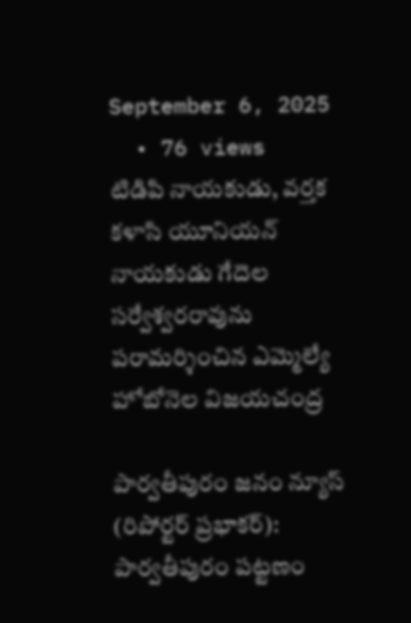September 6, 2025
  • 76 views
టిడిపి నాయకుడు, వర్తక కళాసి యూనియన్ నాయకుడు గేదెల సర్వేశ్వరరావును పరామర్శించిన ఎమ్మెల్యే హోబోనెల విజయచంద్ర

పార్వతీపురం జనం న్యూస్ (రిపోర్టర్ ప్రభాకర్): పార్వతీపురం పట్టణం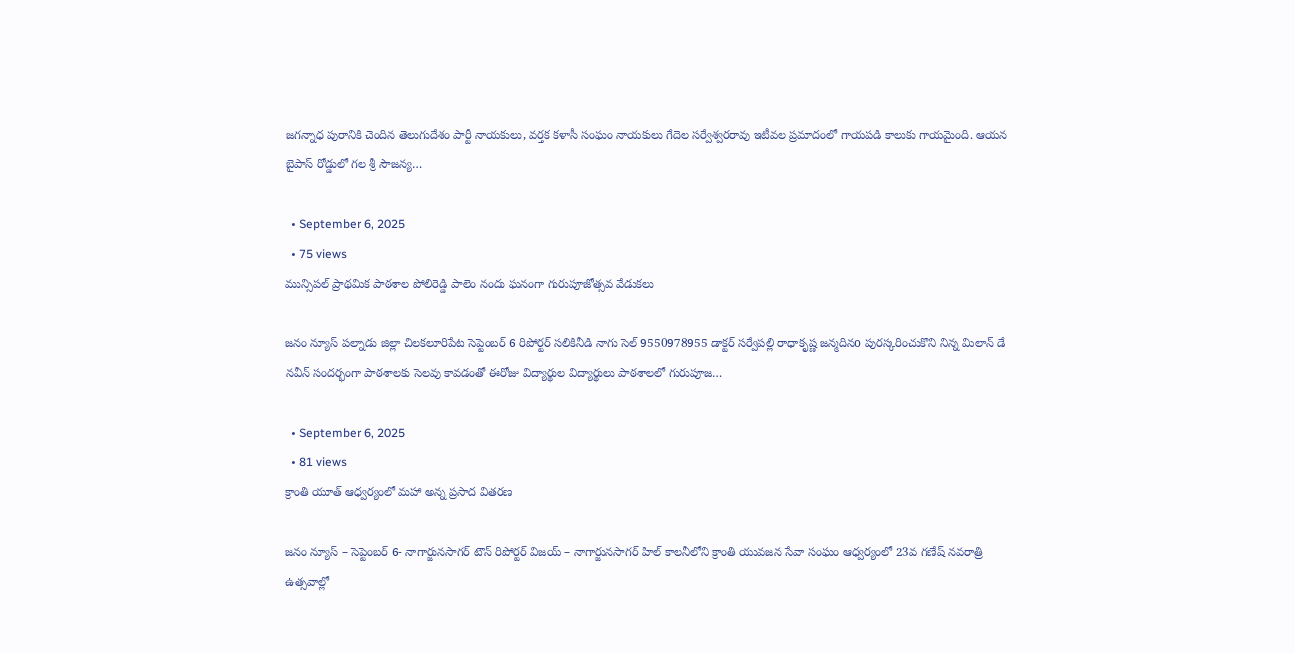జగన్నాధ పురానికి చెందిన తెలుగుదేశం పార్టీ నాయకులు, వర్తక కళాసీ సంఘం నాయకులు గేదెల సర్వేశ్వరరావు ఇటీవల ప్రమాదంలో గాయపడి కాలుకు గాయమైంది. ఆయన బైపాస్ రోడ్డులో గల శ్రీ సౌజన్య…

  • September 6, 2025
  • 75 views
మున్సిపల్ ప్రాథమిక పాఠశాల పోలిరెడ్డి పాలెం నందు ఘనంగా గురుపూజోత్సవ వేడుకలు

జనం న్యూస్ పల్నాడు జిల్లా చిలకలూరిపేట సెప్టెంబర్ 6 రిపోర్టర్ సలికినీడి నాగు సెల్ 9550978955 డాక్టర్ సర్వేపల్లి రాధాకృష్ణ జన్మదినo పురస్కరించుకొని నిన్న మిలాన్ డే నవీన్ సందర్భంగా పాఠశాలకు సెలవు కావడంతో ఈరోజు విద్యార్థుల విద్యార్థులు పాఠశాలలో గురుపూజ…

  • September 6, 2025
  • 81 views
క్రాంతి యూత్ ఆధ్వర్యంలో మహా అన్న ప్రసాద వితరణ

జనం న్యూస్ – సెప్టెంబర్ 6- నాగార్జునసాగర్ టౌన్ రిపోర్టర్ విజయ్ – నాగార్జునసాగర్ హిల్ కాలనీలోని క్రాంతి యువజన సేవా సంఘం ఆధ్వర్యంలో 23వ గణేష్ నవరాత్రి ఉత్సవాల్లో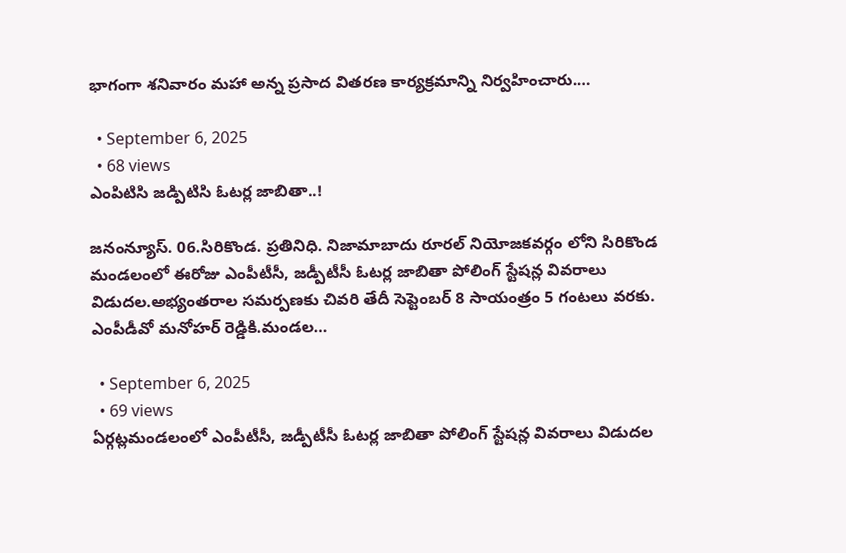భాగంగా శనివారం మహా అన్న ప్రసాద వితరణ కార్యక్రమాన్ని నిర్వహించారు.…

  • September 6, 2025
  • 68 views
ఎంపిటిసి జడ్పిటిసి ఓటర్ల జాబితా..!

జనంన్యూస్. 06.సిరికొండ. ప్రతినిధి. నిజామాబాదు రూరల్ నియోజకవర్గం లోని సిరికొండ మండలంలో ఈరోజు ఎంపీటీసీ, జడ్పీటీసీ ఓటర్ల జాబితా పోలింగ్ స్టేషన్ల వివరాలు విడుదల.అభ్యంతరాల సమర్పణకు చివరి తేదీ సెప్టెంబర్ 8 సాయంత్రం 5 గంటలు వరకు. ఎంపీడీవో మనోహర్ రెడ్డికి.మండల…

  • September 6, 2025
  • 69 views
ఏర్గట్లమండలంలో ఎంపీటీసీ, జడ్పీటీసీ ఓటర్ల జాబితా పోలింగ్ స్టేషన్ల వివరాలు విడుదల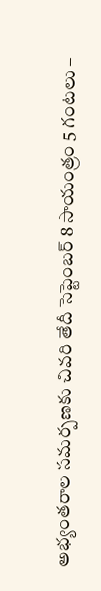అభ్యంతరాల సమర్పణకు చివరి తేదీ సెప్టెంబర్ 8 సాయంత్రం 5 గంటలు –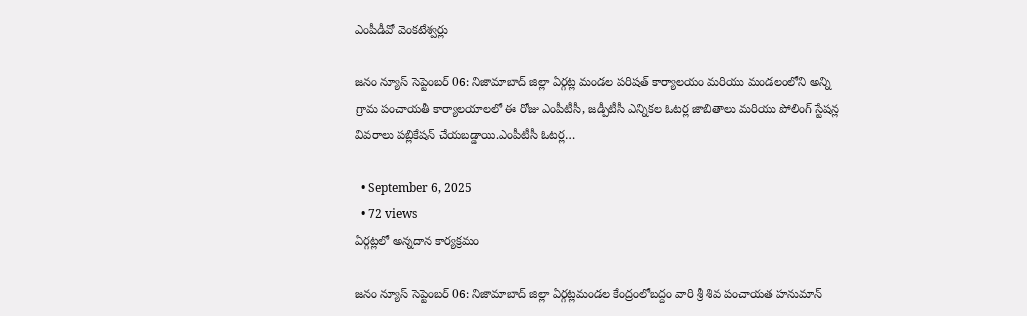ఎంపీడీవో వెంకటేశ్వర్లు

జనం న్యూస్ సెప్టెంబర్ 06: నిజామాబాద్ జిల్లా ఏర్గట్ల మండల పరిషత్ కార్యాలయం మరియు మండలంలోని అన్ని గ్రామ పంచాయతీ కార్యాలయాలలో ఈ రోజు ఎంపీటీసీ, జడ్పీటీసీ ఎన్నికల ఓటర్ల జాబితాలు మరియు పోలింగ్ స్టేషన్ల వివరాలు పబ్లికేషన్ చేయబడ్డాయి.ఎంపీటీసీ ఓటర్ల…

  • September 6, 2025
  • 72 views
ఏర్గట్లలో అన్నదాన కార్యక్రమం

జనం న్యూస్ సెప్టెంబర్ 06: నిజామాబాద్ జిల్లా ఏర్గట్లమండల కేంద్రంలోబద్దం వారి శ్రీ శివ పంచాయత హనుమాన్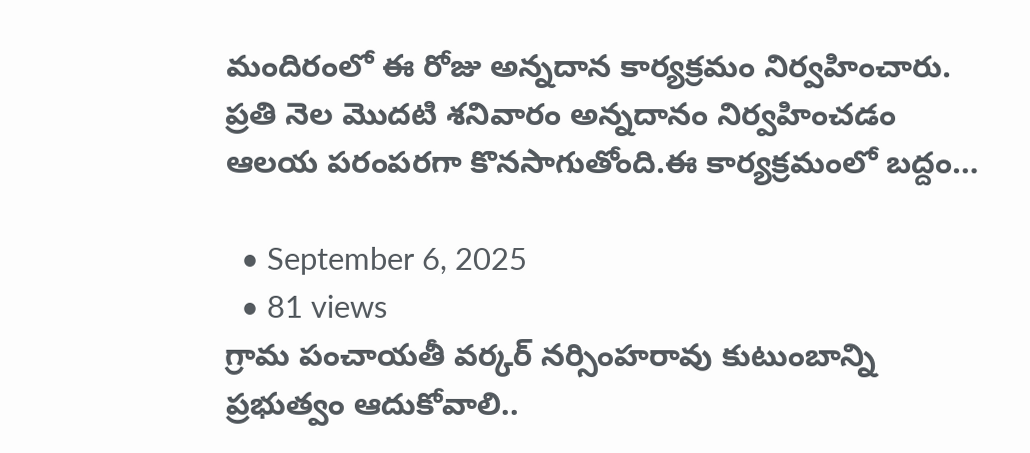మందిరంలో ఈ రోజు అన్నదాన కార్యక్రమం నిర్వహించారు. ప్రతి నెల మొదటి శనివారం అన్నదానం నిర్వహించడం ఆలయ పరంపరగా కొనసాగుతోంది.ఈ కార్యక్రమంలో బద్దం…

  • September 6, 2025
  • 81 views
గ్రామ పంచాయతీ వర్కర్ నర్సింహరావు కుటుంబాన్ని ప్రభుత్వం ఆదుకోవాలి..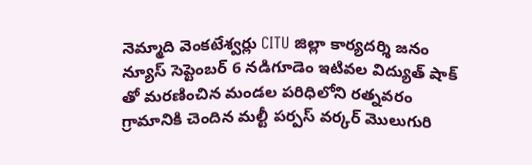నెమ్మాది వెంకటేశ్వర్లు CITU జిల్లా కార్యదర్శి జనం న్యూస్ సెప్టెంబర్ 6 నడిగూడెం ఇటివల విద్యుత్ షాక్ తో మరణించిన మండల పరిధిలోని రత్నవరం గ్రామానికి చెందిన మల్టీ పర్పస్ వర్కర్ మొలుగురి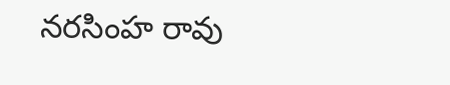నరసింహ రావు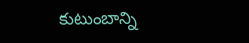కుటుంబాన్ని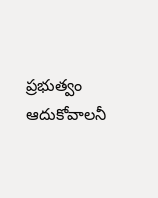ప్రభుత్వం ఆదుకోవాలనీ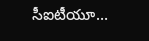సీఐటీయూ…